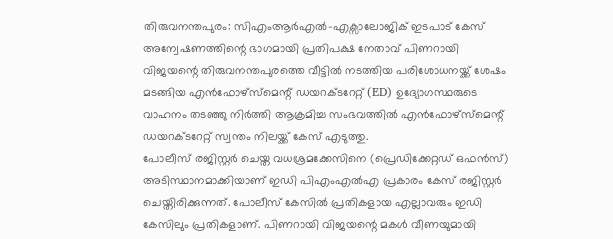തിരുവനന്തപുരം: സിഎംആർഎൽ-എക്സാലോജിക് ഇടപാട് കേസ് അന്വേഷണത്തിന്റെ ഭാഗമായി പ്രതിപക്ഷ നേതാവ് പിണറായി വിജയന്റെ തിരുവനന്തപുരത്തെ വീട്ടിൽ നടത്തിയ പരിശോധനയ്ക്ക് ശേഷം മടങ്ങിയ എൻഫോഴ്സ്മെന്റ് ഡയറക്ടറേറ്റ് (ED) ഉദ്യോഗസ്ഥരുടെ വാഹനം തടഞ്ഞു നിർത്തി ആക്രമിച്ച സംഭവത്തിൽ എൻഫോഴ്സ്മെന്റ് ഡയറക്ടറേറ്റ് സ്വന്തം നിലയ്ക്ക് കേസ് എടുത്തു.
പോലീസ് രജിസ്റ്റർ ചെയ്ത വധശ്രമക്കേസിനെ (പ്രെഡിക്കേറ്റഡ് ഒഫൻസ്) അടിസ്ഥാനമാക്കിയാണ് ഇഡി പിഎംഎൽഎ പ്രകാരം കേസ് രജിസ്റ്റർ ചെയ്തിരിക്കുന്നത്. പോലീസ് കേസിൽ പ്രതികളായ എല്ലാവരും ഇഡി കേസിലും പ്രതികളാണ്. പിണറായി വിജയന്റെ മകൾ വീണയുമായി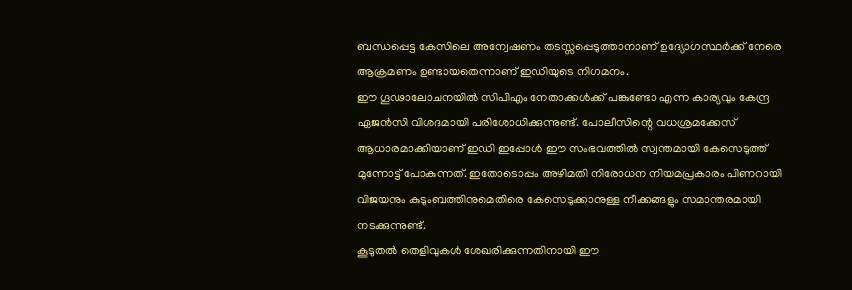ബന്ധപ്പെട്ട കേസിലെ അന്വേഷണം തടസ്സപ്പെടുത്താനാണ് ഉദ്യോഗസ്ഥർക്ക് നേരെ ആക്രമണം ഉണ്ടായതെന്നാണ് ഇഡിയുടെ നിഗമനം.
ഈ ഗൂഢാലോചനയിൽ സിപിഎം നേതാക്കൾക്ക് പങ്കുണ്ടോ എന്ന കാര്യവും കേന്ദ്ര ഏജൻസി വിശദമായി പരിശോധിക്കുന്നുണ്ട്. പോലീസിന്റെ വധശ്രമക്കേസ് ആധാരമാക്കിയാണ് ഇഡി ഇപ്പോൾ ഈ സംഭവത്തിൽ സ്വന്തമായി കേസെടുത്ത് മുന്നോട്ട് പോകുന്നത്. ഇതോടൊപ്പം അഴിമതി നിരോധന നിയമപ്രകാരം പിണറായി വിജയനും കുടുംബത്തിനുമെതിരെ കേസെടുക്കാനുള്ള നീക്കങ്ങളും സമാന്തരമായി നടക്കുന്നുണ്ട്.
കൂടുതൽ തെളിവുകൾ ശേഖരിക്കുന്നതിനായി ഈ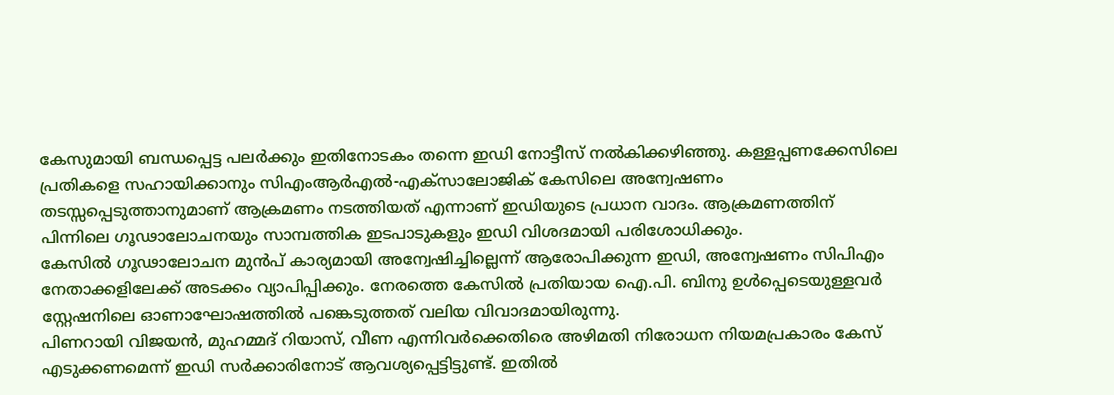കേസുമായി ബന്ധപ്പെട്ട പലർക്കും ഇതിനോടകം തന്നെ ഇഡി നോട്ടീസ് നൽകിക്കഴിഞ്ഞു. കള്ളപ്പണക്കേസിലെ പ്രതികളെ സഹായിക്കാനും സിഎംആർഎൽ-എക്സാലോജിക് കേസിലെ അന്വേഷണം തടസ്സപ്പെടുത്താനുമാണ് ആക്രമണം നടത്തിയത് എന്നാണ് ഇഡിയുടെ പ്രധാന വാദം. ആക്രമണത്തിന് പിന്നിലെ ഗൂഢാലോചനയും സാമ്പത്തിക ഇടപാടുകളും ഇഡി വിശദമായി പരിശോധിക്കും.
കേസിൽ ഗൂഢാലോചന മുൻപ് കാര്യമായി അന്വേഷിച്ചില്ലെന്ന് ആരോപിക്കുന്ന ഇഡി, അന്വേഷണം സിപിഎം നേതാക്കളിലേക്ക് അടക്കം വ്യാപിപ്പിക്കും. നേരത്തെ കേസിൽ പ്രതിയായ ഐ.പി. ബിനു ഉൾപ്പെടെയുള്ളവർ സ്റ്റേഷനിലെ ഓണാഘോഷത്തിൽ പങ്കെടുത്തത് വലിയ വിവാദമായിരുന്നു.
പിണറായി വിജയൻ, മുഹമ്മദ് റിയാസ്, വീണ എന്നിവർക്കെതിരെ അഴിമതി നിരോധന നിയമപ്രകാരം കേസ് എടുക്കണമെന്ന് ഇഡി സർക്കാരിനോട് ആവശ്യപ്പെട്ടിട്ടുണ്ട്. ഇതിൽ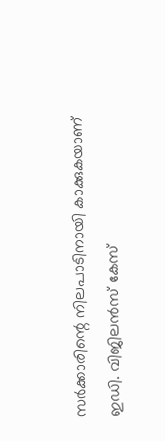സർക്കാരിന്റെ നിലപാടിനായി കാക്കുകയാണ് ഇഡി. വിജിലൻസ് കേസ്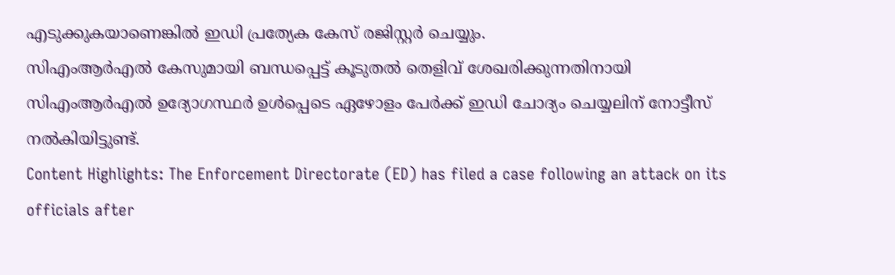എടുക്കുകയാണെങ്കിൽ ഇഡി പ്രത്യേക കേസ് രജിസ്റ്റർ ചെയ്യും.
സിഎംആർഎൽ കേസുമായി ബന്ധപ്പെട്ട് കൂടുതൽ തെളിവ് ശേഖരിക്കുന്നതിനായി സിഎംആർഎൽ ഉദ്യോഗസ്ഥർ ഉൾപ്പെടെ ഏഴോളം പേർക്ക് ഇഡി ചോദ്യം ചെയ്യലിന് നോട്ടീസ് നൽകിയിട്ടുണ്ട്.
Content Highlights: The Enforcement Directorate (ED) has filed a case following an attack on its officials after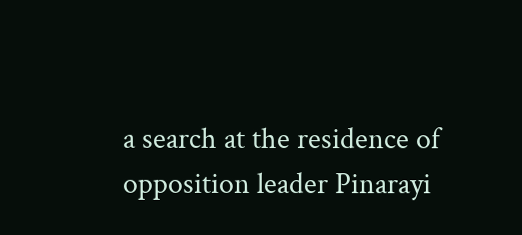a search at the residence of opposition leader Pinarayi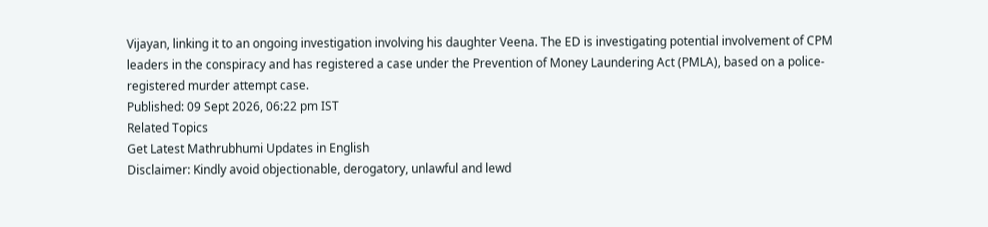Vijayan, linking it to an ongoing investigation involving his daughter Veena. The ED is investigating potential involvement of CPM leaders in the conspiracy and has registered a case under the Prevention of Money Laundering Act (PMLA), based on a police-registered murder attempt case.
Published: 09 Sept 2026, 06:22 pm IST
Related Topics
Get Latest Mathrubhumi Updates in English
Disclaimer: Kindly avoid objectionable, derogatory, unlawful and lewd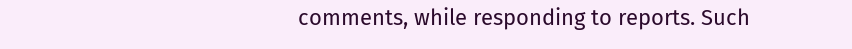comments, while responding to reports. Such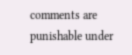comments are punishable under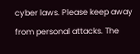cyber laws. Please keep away from personal attacks. The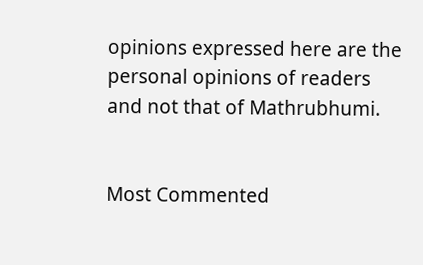opinions expressed here are the personal opinions of readers and not that of Mathrubhumi.


Most Commented